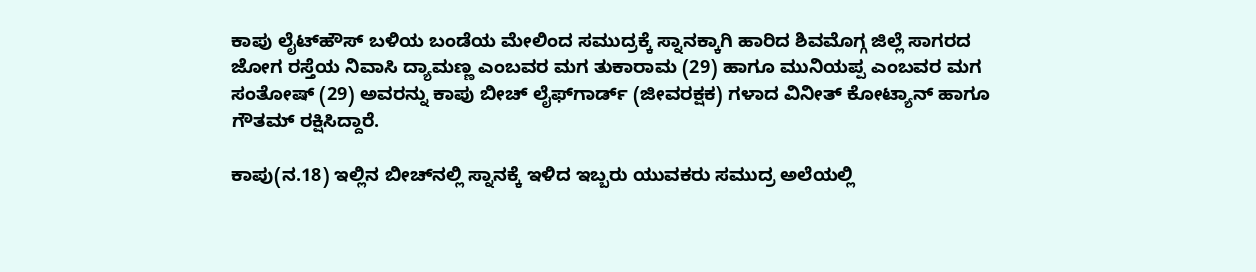ಕಾಪು ಲೈಟ್‌ಹೌಸ್ ಬಳಿಯ ಬಂಡೆಯ ಮೇಲಿಂದ ಸಮುದ್ರಕ್ಕೆ ಸ್ನಾನಕ್ಕಾಗಿ ಹಾರಿದ ಶಿವಮೊಗ್ಗ ಜಿಲ್ಲೆ ಸಾಗರದ ಜೋಗ ರಸ್ತೆಯ ನಿವಾಸಿ ದ್ಯಾಮಣ್ಣ ಎಂಬವರ ಮಗ ತುಕಾರಾಮ (29) ಹಾಗೂ ಮುನಿಯಪ್ಪ ಎಂಬವರ ಮಗ ಸಂತೋಷ್ (29) ಅವರನ್ನು ಕಾಪು ಬೀಚ್ ಲೈಫ್‌ಗಾರ್ಡ್ (ಜೀವರಕ್ಷಕ) ಗಳಾದ ವಿನೀತ್ ಕೋಟ್ಯಾನ್ ಹಾಗೂ ಗೌತಮ್ ರಕ್ಷಿಸಿದ್ದಾರೆ.

ಕಾಪು(ನ.18) ಇಲ್ಲಿನ ಬೀಚ್‌ನಲ್ಲಿ ಸ್ನಾನಕ್ಕೆ ಇಳಿದ ಇಬ್ಬರು ಯುವಕರು ಸಮುದ್ರ ಅಲೆಯಲ್ಲಿ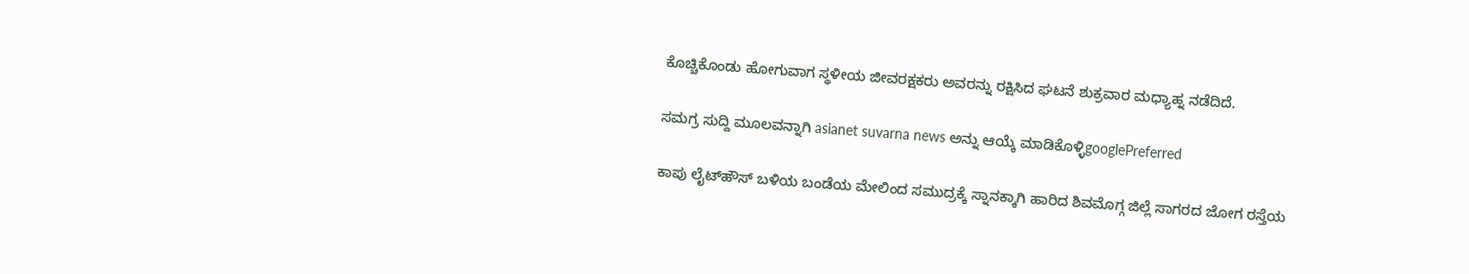ಕೊಚ್ಚಿಕೊಂಡು ಹೋಗುವಾಗ ಸ್ಥಳೀಯ ಜೀವರಕ್ಷಕರು ಅವರನ್ನು ರಕ್ಷಿಸಿದ ಘಟನೆ ಶುಕ್ರವಾರ ಮಧ್ಯಾಹ್ನ ನಡೆದಿದೆ.

ಸಮಗ್ರ ಸುದ್ದಿ ಮೂಲವನ್ನಾಗಿ asianet suvarna news ಅನ್ನು ಆಯ್ಕೆ ಮಾಡಿಕೊಳ್ಳಿgooglePreferred

ಕಾಪು ಲೈಟ್‌ಹೌಸ್ ಬಳಿಯ ಬಂಡೆಯ ಮೇಲಿಂದ ಸಮುದ್ರಕ್ಕೆ ಸ್ನಾನಕ್ಕಾಗಿ ಹಾರಿದ ಶಿವಮೊಗ್ಗ ಜಿಲ್ಲೆ ಸಾಗರದ ಜೋಗ ರಸ್ತೆಯ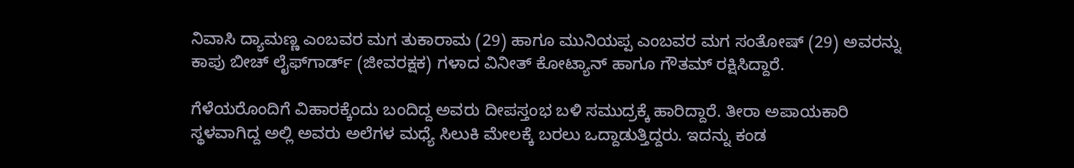ನಿವಾಸಿ ದ್ಯಾಮಣ್ಣ ಎಂಬವರ ಮಗ ತುಕಾರಾಮ (29) ಹಾಗೂ ಮುನಿಯಪ್ಪ ಎಂಬವರ ಮಗ ಸಂತೋಷ್ (29) ಅವರನ್ನು ಕಾಪು ಬೀಚ್ ಲೈಫ್‌ಗಾರ್ಡ್ (ಜೀವರಕ್ಷಕ) ಗಳಾದ ವಿನೀತ್ ಕೋಟ್ಯಾನ್ ಹಾಗೂ ಗೌತಮ್ ರಕ್ಷಿಸಿದ್ದಾರೆ.

ಗೆಳೆಯರೊಂದಿಗೆ ವಿಹಾರಕ್ಕೆಂದು ಬಂದಿದ್ದ ಅವರು ದೀಪಸ್ತಂಭ ಬಳಿ ಸಮುದ್ರಕ್ಕೆ ಹಾರಿದ್ದಾರೆ. ತೀರಾ ಅಪಾಯಕಾರಿ ಸ್ಥಳವಾಗಿದ್ದ ಅಲ್ಲಿ ಅವರು ಅಲೆಗಳ ಮಧ್ಯೆ ಸಿಲುಕಿ ಮೇಲಕ್ಕೆ ಬರಲು ಒದ್ದಾಡುತ್ತಿದ್ದರು. ಇದನ್ನು ಕಂಡ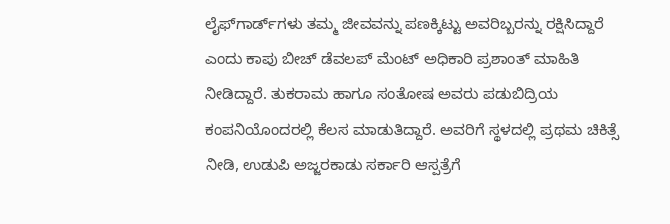ಲೈಫ್‌ಗಾರ್ಡ್‌ಗಳು ತಮ್ಮ ಜೀವವನ್ನು ಪಣಕ್ಕಿಟ್ಟು ಅವರಿಬ್ಬರನ್ನು ರಕ್ಷಿಸಿದ್ದಾರೆ ಎಂದು ಕಾಪು ಬೀಚ್ ಡೆವಲಪ್ ಮೆಂಟ್ ಅಧಿಕಾರಿ ಪ್ರಶಾಂತ್ ಮಾಹಿತಿ ನೀಡಿದ್ದಾರೆ. ತುಕರಾಮ ಹಾಗೂ ಸಂತೋಷ ಅವರು ಪಡುಬಿದ್ರಿಯ ಕಂಪನಿಯೊಂದರಲ್ಲಿ ಕೆಲಸ ಮಾಡುತಿದ್ದಾರೆ. ಅವರಿಗೆ ಸ್ಥಳದಲ್ಲಿ ಪ್ರಥಮ ಚಿಕಿತ್ಸೆ ನೀಡಿ, ಉಡುಪಿ ಅಜ್ಜರಕಾಡು ಸರ್ಕಾರಿ ಆಸ್ಪತ್ರೆಗೆ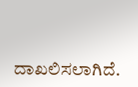ದಾಖಲಿಸಲಾಗಿದೆ.